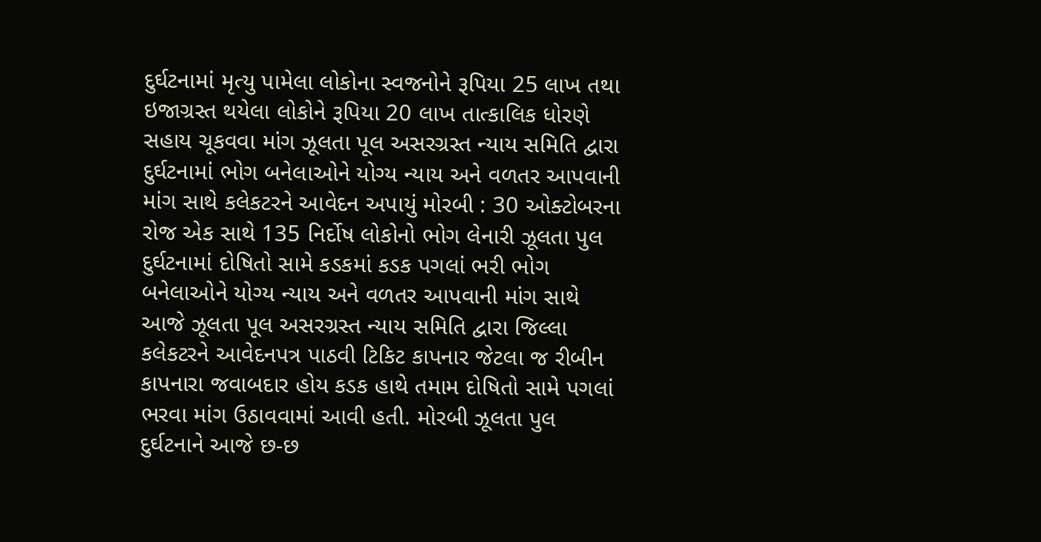દુર્ઘટનામાં મૃત્યુ પામેલા લોકોના સ્વજનોને રૂપિયા 25 લાખ તથા ઇજાગ્રસ્ત થયેલા લોકોને રૂપિયા 20 લાખ તાત્કાલિક ધોરણે સહાય ચૂકવવા માંગ ઝૂલતા પૂલ અસરગ્રસ્ત ન્યાય સમિતિ દ્વારા દુર્ઘટનામાં ભોગ બનેલાઓને યોગ્ય ન્યાય અને વળતર આપવાની માંગ સાથે કલેકટરને આવેદન અપાયું મોરબી : 30 ઓક્ટોબરના રોજ એક સાથે 135 નિર્દોષ લોકોનો ભોગ લેનારી ઝૂલતા પુલ દુર્ઘટનામાં દોષિતો સામે કડકમાં કડક પગલાં ભરી ભોગ બનેલાઓને યોગ્ય ન્યાય અને વળતર આપવાની માંગ સાથે આજે ઝૂલતા પૂલ અસરગ્રસ્ત ન્યાય સમિતિ દ્વારા જિલ્લા કલેકટરને આવેદનપત્ર પાઠવી ટિકિટ કાપનાર જેટલા જ રીબીન કાપનારા જવાબદાર હોય કડક હાથે તમામ દોષિતો સામે પગલાં ભરવા માંગ ઉઠાવવામાં આવી હતી. મોરબી ઝૂલતા પુલ દુર્ઘટનાને આજે છ-છ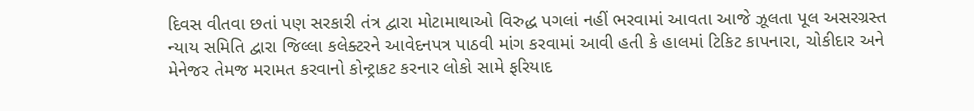દિવસ વીતવા છતાં પણ સરકારી તંત્ર દ્વારા મોટામાથાઓ વિરુદ્ધ પગલાં નહીં ભરવામાં આવતા આજે ઝૂલતા પૂલ અસરગ્રસ્ત ન્યાય સમિતિ દ્વારા જિલ્લા કલેક્ટરને આવેદનપત્ર પાઠવી માંગ કરવામાં આવી હતી કે હાલમાં ટિકિટ કાપનારા, ચોકીદાર અને મેનેજર તેમજ મરામત કરવાનો કોન્ટ્રાકટ કરનાર લોકો સામે ફરિયાદ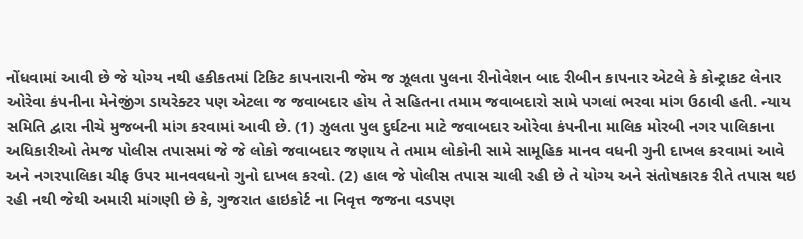નોંધવામાં આવી છે જે યોગ્ય નથી હકીકતમાં ટિકિટ કાપનારાની જેમ જ ઝૂલતા પુલના રીનોવેશન બાદ રીબીન કાપનાર એટલે કે કોન્ટ્રાકટ લેનાર ઓરેવા કંપનીના મેનેજીંગ ડાયરેક્ટર પણ એટલા જ જવાબદાર હોય તે સહિતના તમામ જવાબદારો સામે પગલાં ભરવા માંગ ઉઠાવી હતી. ન્યાય સમિતિ દ્વારા નીચે મુજબની માંગ કરવામાં આવી છે. (1) ઝુલતા પુલ દુર્ઘટના માટે જવાબદાર ઓરેવા કંપનીના માલિક મોરબી નગર પાલિકાના અધિકારીઓ તેમજ પોલીસ તપાસમાં જે જે લોકો જવાબદાર જણાય તે તમામ લોકોની સામે સામૂહિક માનવ વધની ગુની દાખલ કરવામાં આવે અને નગરપાલિકા ચીફ ઉપર માનવવધનો ગુનો દાખલ કરવો. (2) હાલ જે પોલીસ તપાસ ચાલી રહી છે તે યોગ્ય અને સંતોષકારક રીતે તપાસ થઇ રહી નથી જેથી અમારી માંગણી છે કે, ગુજરાત હાઇકોર્ટ ના નિવૃત્ત જજના વડપણ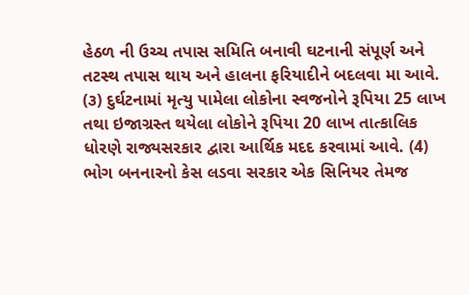હેઠળ ની ઉચ્ચ તપાસ સમિતિ બનાવી ઘટનાની સંપૂર્ણ અને તટસ્થ તપાસ થાય અને હાલના ફરિયાદીને બદલવા મા આવે. (૩) દુર્ઘટનામાં મૃત્યુ પામેલા લોકોના સ્વજનોને રૂપિયા 25 લાખ તથા ઇજાગ્રસ્ત થયેલા લોકોને રૂપિયા 20 લાખ તાત્કાલિક ધોરણે રાજ્યસરકાર દ્વારા આર્થિક મદદ કરવામાં આવે. (4) ભોગ બનનારનો કેસ લડવા સરકાર એક સિનિયર તેમજ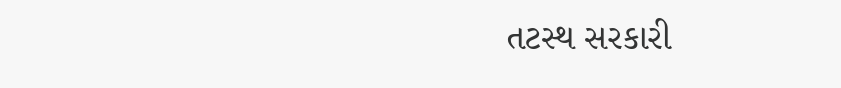તટસ્થ સરકારી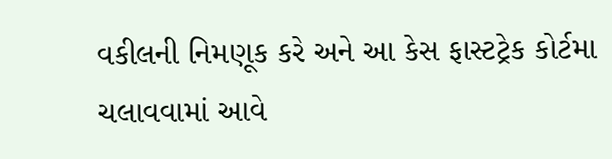વકીલની નિમણૂક કરે અને આ કેસ ફાસ્ટટ્રેક કોર્ટમા ચલાવવામાં આવે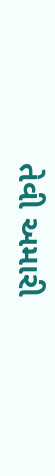તેવી અમારી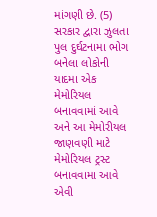માંગણી છે. (5) સરકાર દ્વારા ઝુલતા પુલ દુર્ઘટનામા ભોગ બનેલા લોકોની યાદમા એક મેમોરિયલ બનાવવામાં આવે અને આ મેમોરીયલ જાણવણી માટે મેમોરિયલ ટ્રસ્ટ બનાવવામા આવે એવી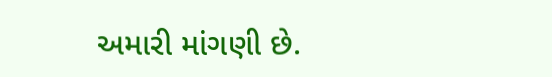અમારી માંગણી છે.